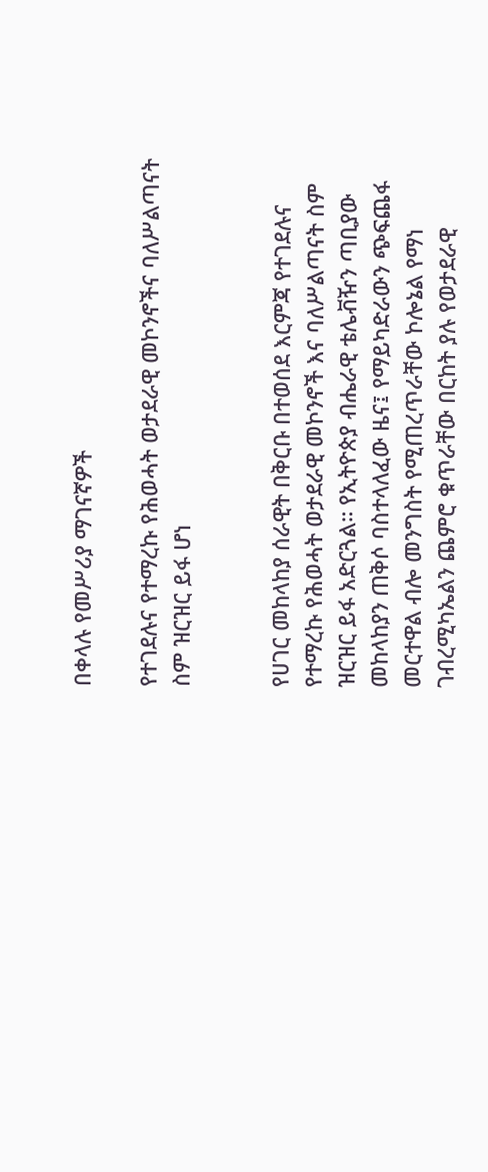በቀላሉ የመሥሪያ ማገናኛዎች

የተገደሉና የተማረኩ የሕወሓት ወታደራዊ መኮንኖችና ባለሥልጣናት ስም ዝርዝር ይፋ ሆነ


የሀገር መከላከያ ሰራዊት በቅርቡ በተወሰደ እርምጃ የተገደሉና የተማረኩ የሕወሓት ወታደራዊ መኮንኖች እና ባለሥልጣናት ስም ዝርዝር ይፋ አድርጓል። የኢትዮጵያ ብሔራዊ ቴሌቭዥን ጣቢያው መከላከያን ጠቅሶ ባስተላለፈው ዜና፤ የማይካድራውን ጭፍጨፋ መርተዋል ብሎ መንግስት የሚጠረጥራቸው ኮሎኔል የማነ ገብረሚካኤልን ጨምሮ ቁጥራቸው በርከት ያሉ የወታደራዊ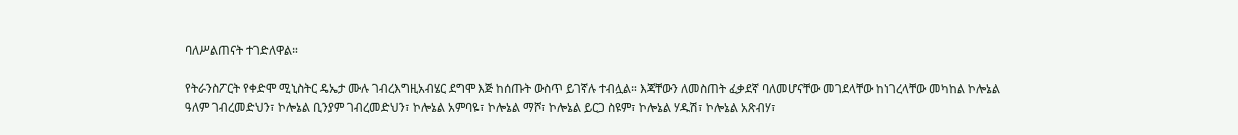ባለሥልጠናት ተገድለዋል።

የትራንስፖርት የቀድሞ ሚኒስትር ዴኤታ ሙሉ ገብረእግዚአብሄር ደግሞ እጅ ከሰጡት ውስጥ ይገኛሉ ተብሏል። እጃቸውን ለመስጠት ፈቃደኛ ባለመሆናቸው መገደላቸው ከነገረላቸው መካከል ኮሎኔል ዓለም ገብረመድህን፣ ኮሎኔል ቢንያም ገብረመድህን፣ ኮሎኔል አምባዬ፣ ኮሎኔል ማሾ፣ ኮሎኔል ይርጋ ስዩም፣ ኮሎኔል ሃዱሽ፣ ኮሎኔል አጽብሃ፣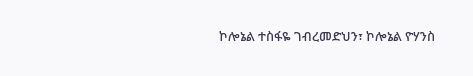ኮሎኔል ተስፋዬ ገብረመድህን፣ ኮሎኔል ዮሃንስ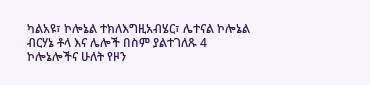ካልአዩ፣ ኮሎኔል ተክለእግዚአብሄር፣ ሌተናል ኮሎኔል ብርሃኔ ቶላ እና ሌሎች በስም ያልተገለጹ 4 ኮሎኔሎችና ሁለት የዞን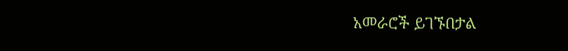አመራሮች ይገኙበታል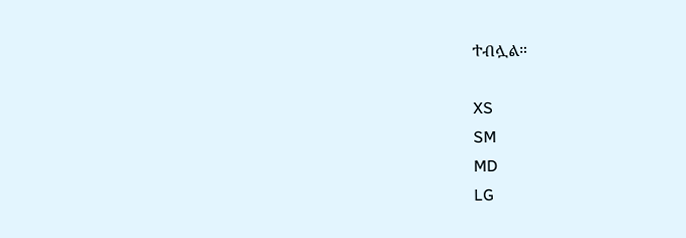ተብሏል።

XS
SM
MD
LG